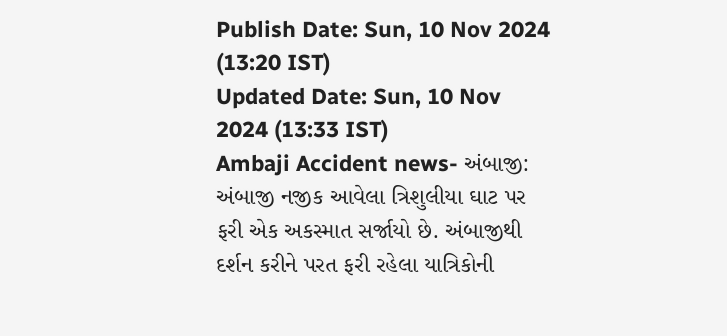Publish Date: Sun, 10 Nov 2024 (13:20 IST)
Updated Date: Sun, 10 Nov 2024 (13:33 IST)
Ambaji Accident news- અંબાજી: અંબાજી નજીક આવેલા ત્રિશુલીયા ઘાટ પર ફરી એક અકસ્માત સર્જાયો છે. અંબાજીથી દર્શન કરીને પરત ફરી રહેલા યાત્રિકોની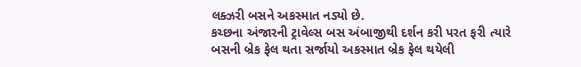લક્ઝરી બસને અકસ્માત નડ્યો છે.
કચ્છના અંજારની ટ્રાવેલ્સ બસ અંબાજીથી દર્શન કરી પરત ફરી ત્યારે બસની બ્રેક ફેલ થતા સર્જાયો અકસ્માત બ્રેક ફેલ થયેલી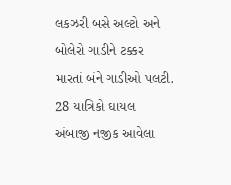લકઝરી બસે અલ્ટો અને બોલેરો ગાડીને ટક્કર મારતાં બંને ગાડીઓ પલટી.
28 યાત્રિકો ઘાયલ
અંબાજી નજીક આવેલા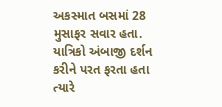અકસ્માત બસમાં 28 મુસાફર સવાર હતા. યાત્રિકો અંબાજી દર્શન કરીને પરત ફરતા હતા ત્યારે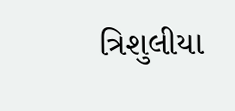ત્રિશુલીયા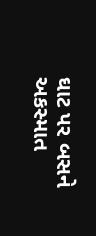ઘાટ પર બસને અકસ્માત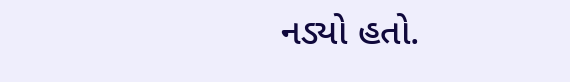નડ્યો હતો.